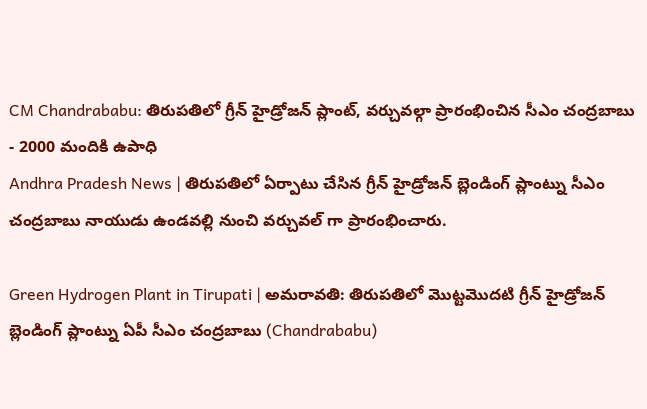CM Chandrababu: తిరుపతిలో గ్రీన్ హైడ్రోజన్ ప్లాంట్, వర్చువల్గా ప్రారంభించిన సీఎం చంద్రబాబు - 2000 మందికి ఉపాధి
Andhra Pradesh News | తిరుపతిలో ఏర్పాటు చేసిన గ్రీన్ హైడ్రోజన్ బ్లెండింగ్ ప్లాంట్ను సీఎం చంద్రబాబు నాయుడు ఉండవల్లి నుంచి వర్చువల్ గా ప్రారంభించారు.

Green Hydrogen Plant in Tirupati | అమరావతి: తిరుపతిలో మొట్టమొదటి గ్రీన్ హైడ్రోజన్ బ్లెండింగ్ ప్లాంట్ను ఏపీ సీఎం చంద్రబాబు (Chandrababu)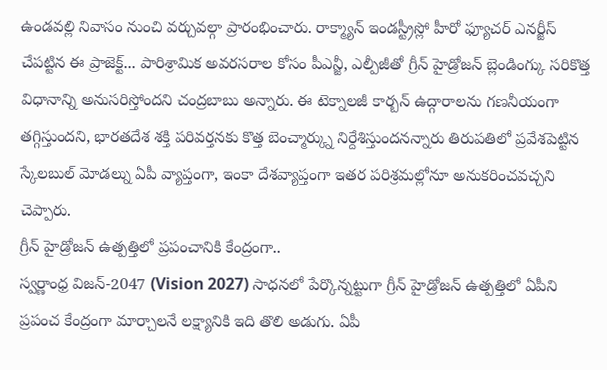ఉండవల్లి నివాసం నుంచి వర్చువల్గా ప్రారంభించారు. రాక్మ్యాన్ ఇండస్ట్రీస్లో హీరో ఫ్యూచర్ ఎనర్జీస్ చేపట్టిన ఈ ప్రాజెక్ట్... పారిశ్రామిక అవరసరాల కోసం పీఎన్జీ, ఎల్పీజీతో గ్రీన్ హైడ్రోజన్ బ్లెండింగ్కు సరికొత్త విధానాన్ని అనుసరిస్తోందని చంద్రబాబు అన్నారు. ఈ టెక్నాలజీ కార్బన్ ఉద్గారాలను గణనీయంగా తగ్గిస్తుందని, భారతదేశ శక్తి పరివర్తనకు కొత్త బెంచ్మార్క్ను నిర్దేశిస్తుందనన్నారు తిరుపతిలో ప్రవేశపెట్టిన స్కేలబుల్ మోడల్ను ఏపీ వ్యాప్తంగా, ఇంకా దేశవ్యాప్తంగా ఇతర పరిశ్రమల్లోనూ అనుకరించవచ్చని చెప్పారు.
గ్రీన్ హైడ్రోజన్ ఉత్పత్తిలో ప్రపంచానికి కేంద్రంగా..
స్వర్ణాంధ్ర విజన్-2047 (Vision 2027) సాధనలో పేర్కొన్నట్టుగా గ్రీన్ హైడ్రోజన్ ఉత్పత్తిలో ఏపీని ప్రపంచ కేంద్రంగా మార్చాలనే లక్ష్యానికి ఇది తొలి అడుగు. ఏపీ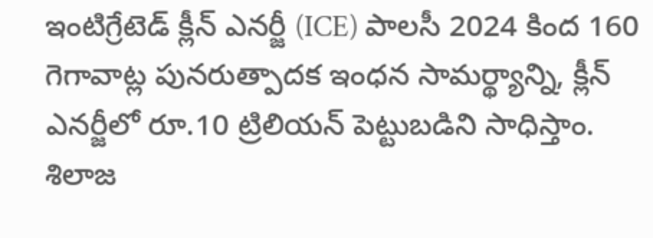ఇంటిగ్రేటెడ్ క్లీన్ ఎనర్జీ (ICE) పాలసీ 2024 కింద 160 గెగావాట్ల పునరుత్పాదక ఇంధన సామర్థ్యాన్ని, క్లీన్ ఎనర్జీలో రూ.10 ట్రిలియన్ పెట్టుబడిని సాధిస్తాం. శిలాజ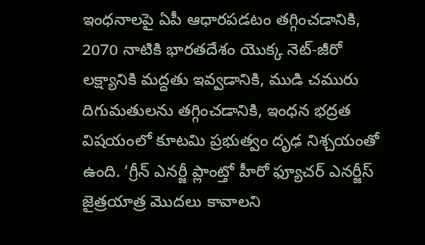ఇంధనాలపై ఏపీ ఆధారపడటం తగ్గించడానికి, 2070 నాటికి భారతదేశం యొక్క నెట్-జీరో లక్ష్యానికి మద్దతు ఇవ్వడానికి, ముడి చమురు దిగుమతులను తగ్గించడానికి, ఇంధన భద్రత విషయంలో కూటమి ప్రభుత్వం దృఢ నిశ్చయంతో ఉంది. ‘గ్రీన్ ఎనర్జీ ప్లాంట్తో హీరో ఫ్యూచర్ ఎనర్జీస్ జైత్రయాత్ర మొదలు కావాలని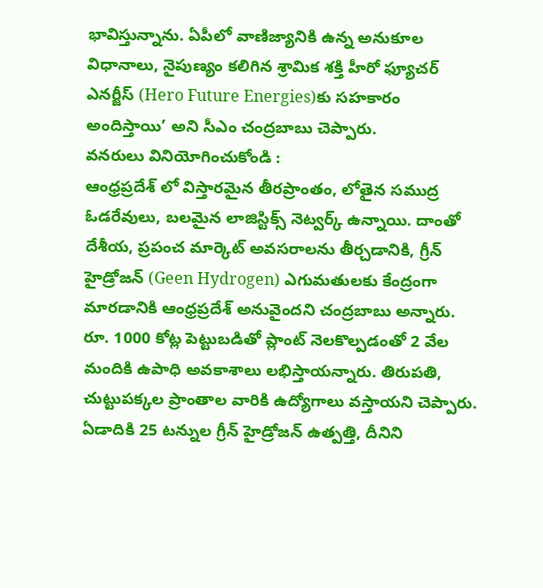భావిస్తున్నాను. ఏపీలో వాణిజ్యానికి ఉన్న అనుకూల విధానాలు, నైపుణ్యం కలిగిన శ్రామిక శక్తి హీరో ఫ్యూచర్ ఎనర్జీస్ (Hero Future Energies)కు సహకారం అందిస్తాయి’ అని సీఎం చంద్రబాబు చెప్పారు.
వనరులు వినియోగించుకోండి :
ఆంధ్రప్రదేశ్ లో విస్తారమైన తీరప్రాంతం, లోతైన సముద్ర ఓడరేవులు, బలమైన లాజిస్టిక్స్ నెట్వర్క్ ఉన్నాయి. దాంతో దేశీయ, ప్రపంచ మార్కెట్ అవసరాలను తీర్చడానికి, గ్రీన్ హైడ్రోజన్ (Geen Hydrogen) ఎగుమతులకు కేంద్రంగా మారడానికి ఆంధ్రప్రదేశ్ అనువైందని చంద్రబాబు అన్నారు. రూ. 1000 కోట్ల పెట్టుబడితో ప్లాంట్ నెలకొల్పడంతో 2 వేల మందికి ఉపాధి అవకాశాలు లభిస్తాయన్నారు. తిరుపతి, చుట్టుపక్కల ప్రాంతాల వారికి ఉద్యోగాలు వస్తాయని చెప్పారు. ఏడాదికి 25 టన్నుల గ్రీన్ హైడ్రోజన్ ఉత్పత్తి, దీనిని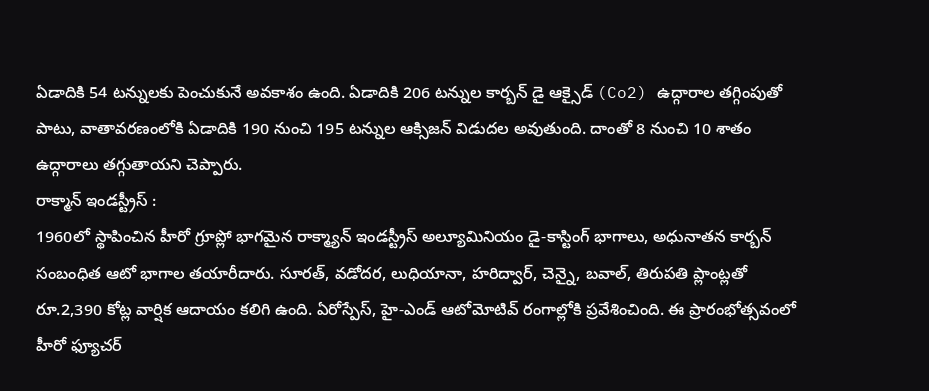ఏడాదికి 54 టన్నులకు పెంచుకునే అవకాశం ఉంది. ఏడాదికి 206 టన్నుల కార్బన్ డై ఆక్సైడ్ (Co2) ఉద్గారాల తగ్గింపుతో పాటు, వాతావరణంలోకి ఏడాదికి 190 నుంచి 195 టన్నుల ఆక్సిజన్ విడుదల అవుతుంది. దాంతో 8 నుంచి 10 శాతం ఉద్గారాలు తగ్గుతాయని చెప్పారు.
రాక్మాన్ ఇండస్ట్రీస్ :
1960లో స్థాపించిన హీరో గ్రూప్లో భాగమైన రాక్మ్యాన్ ఇండస్ట్రీస్ అల్యూమినియం డై-కాస్టింగ్ భాగాలు, అధునాతన కార్బన్ సంబంధిత ఆటో భాగాల తయారీదారు. సూరత్, వడోదర, లుధియానా, హరిద్వార్, చెన్నై, బవాల్, తిరుపతి ప్లాంట్లతో రూ.2,390 కోట్ల వార్షిక ఆదాయం కలిగి ఉంది. ఏరోస్పేస్, హై-ఎండ్ ఆటోమోటివ్ రంగాల్లోకి ప్రవేశించింది. ఈ ప్రారంభోత్సవంలో హీరో ఫ్యూచర్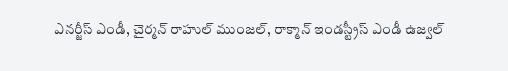ఎనర్జీస్ ఎండీ, చైర్మన్ రాహుల్ ముంజల్, రాక్మాన్ ఇండస్ట్రీస్ ఎండీ ఉజ్వల్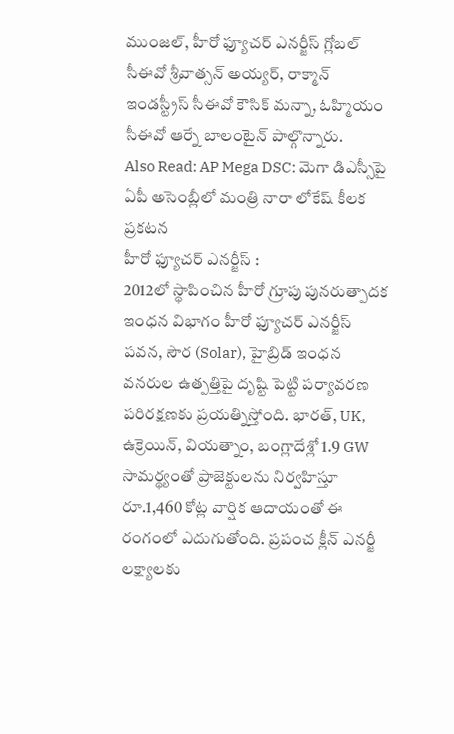ముంజల్, హీరో ఫ్యూచర్ ఎనర్జీస్ గ్లోబల్ సీఈవో శ్రీవాత్సన్ అయ్యర్, రాక్మాన్ ఇండస్ట్రీస్ సీఈవో కౌసిక్ మన్నా, ఓహ్మియం సీఈవో ఆర్నే బాలంటైన్ పాల్గొన్నారు.
Also Read: AP Mega DSC: మెగా డిఎస్సీపై ఏపీ అసెంబ్లీలో మంత్రి నారా లోకేష్ కీలక ప్రకటన
హీరో ఫ్యూచర్ ఎనర్జీస్ :
2012లో స్థాపించిన హీరో గ్రూపు పునరుత్పాదక ఇంధన విభాగం హీరో ఫ్యూచర్ ఎనర్జీస్ పవన, సౌర (Solar), హైబ్రిడ్ ఇంధన వనరుల ఉత్పత్తిపై దృష్టి పెట్టి పర్యావరణ పరిరక్షణకు ప్రయత్నిస్తోంది. భారత్, UK, ఉక్రెయిన్, వియత్నాం, బంగ్లాదేశ్లో 1.9 GW సామర్థ్యంతో ప్రాజెక్టులను నిర్వహిస్తూ రూ.1,460 కోట్ల వార్షిక ఆదాయంతో ఈ రంగంలో ఎదుగుతోంది. ప్రపంచ క్లీన్ ఎనర్జీ లక్ష్యాలకు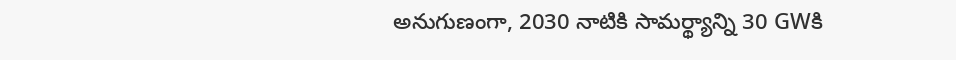అనుగుణంగా, 2030 నాటికి సామర్థ్యాన్ని 30 GWకి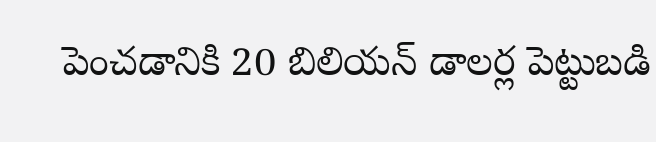పెంచడానికి 20 బిలియన్ డాలర్ల పెట్టుబడి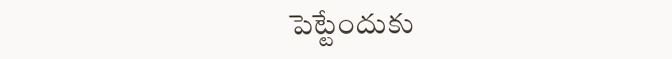పెట్టేందుకు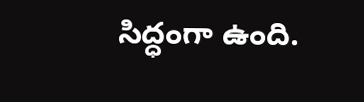సిద్ధంగా ఉంది.